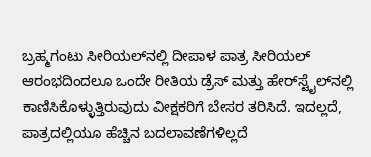ಬ್ರಹ್ಮಗಂಟು ಸೀರಿಯಲ್‌ನಲ್ಲಿ ದೀಪಾಳ ಪಾತ್ರ ಸೀರಿಯಲ್ ಆರಂಭದಿಂದಲೂ ಒಂದೇ ರೀತಿಯ ಡ್ರೆಸ್ ಮತ್ತು ಹೇರ್‌ಸ್ಟೈಲ್‌ನಲ್ಲಿ ಕಾಣಿಸಿಕೊಳ್ಳುತ್ತಿರುವುದು ವೀಕ್ಷಕರಿಗೆ ಬೇಸರ ತರಿಸಿದೆ. ಇದಲ್ಲದೆ, ಪಾತ್ರದಲ್ಲಿಯೂ ಹೆಚ್ಚಿನ ಬದಲಾವಣೆಗಳಿಲ್ಲದೆ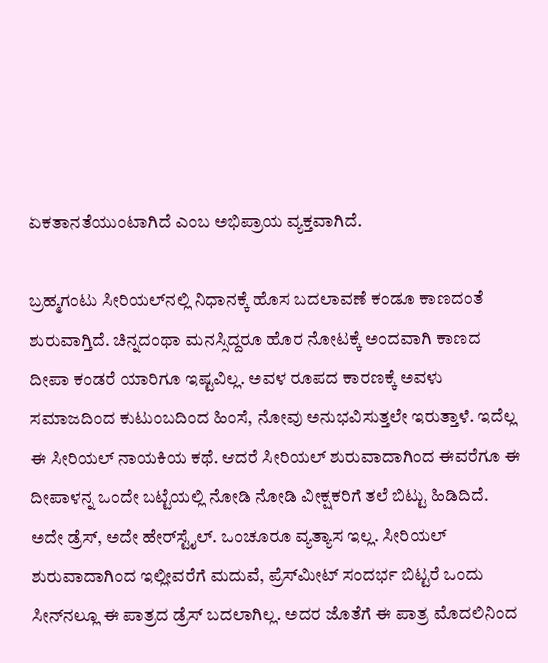ಏಕತಾನತೆಯುಂಟಾಗಿದೆ ಎಂಬ ಅಭಿಪ್ರಾಯ ವ್ಯಕ್ತವಾಗಿದೆ.

ಬ್ರಹ್ಮಗಂಟು ಸೀರಿಯಲ್‌ನಲ್ಲಿ ನಿಧಾನಕ್ಕೆ ಹೊಸ ಬದಲಾವಣೆ ಕಂಡೂ ಕಾಣದಂತೆ ಶುರುವಾಗ್ತಿದೆ. ಚಿನ್ನದಂಥಾ ಮನಸ್ಸಿದ್ದರೂ ಹೊರ ನೋಟಕ್ಕೆ ಅಂದವಾಗಿ ಕಾಣದ ದೀಪಾ ಕಂಡರೆ ಯಾರಿಗೂ ಇಷ್ಟವಿಲ್ಲ. ಅವಳ ರೂಪದ ಕಾರಣಕ್ಕೆ ಅವಳು ಸಮಾಜದಿಂದ ಕುಟುಂಬದಿಂದ ಹಿಂಸೆ, ನೋವು ಅನುಭವಿಸುತ್ತಲೇ ಇರುತ್ತಾಳೆ. ಇದೆಲ್ಲ ಈ ಸೀರಿಯಲ್ ನಾಯಕಿಯ ಕಥೆ. ಆದರೆ ಸೀರಿಯಲ್ ಶುರುವಾದಾಗಿಂದ ಈವರೆಗೂ ಈ ದೀಪಾಳನ್ನ ಒಂದೇ ಬಟ್ಟೆಯಲ್ಲಿ ನೋಡಿ ನೋಡಿ ವೀಕ್ಷಕರಿಗೆ ತಲೆ ಬಿಟ್ಟು ಹಿಡಿದಿದೆ. ಅದೇ ಡ್ರೆಸ್, ಅದೇ ಹೇರ್‌ಸ್ಟೈಲ್. ಒಂಚೂರೂ ವ್ಯತ್ಯಾಸ ಇಲ್ಲ. ಸೀರಿಯಲ್ ಶುರುವಾದಾಗಿಂದ ಇಲ್ಲೀವರೆಗೆ ಮದುವೆ, ಪ್ರೆಸ್‌ಮೀಟ್ ಸಂದರ್ಭ ಬಿಟ್ಟರೆ ಒಂದು ಸೀನ್‌ನಲ್ಲೂ ಈ ಪಾತ್ರದ ಡ್ರೆಸ್ ಬದಲಾಗಿಲ್ಲ. ಅದರ ಜೊತೆಗೆ ಈ ಪಾತ್ರ ಮೊದಲಿನಿಂದ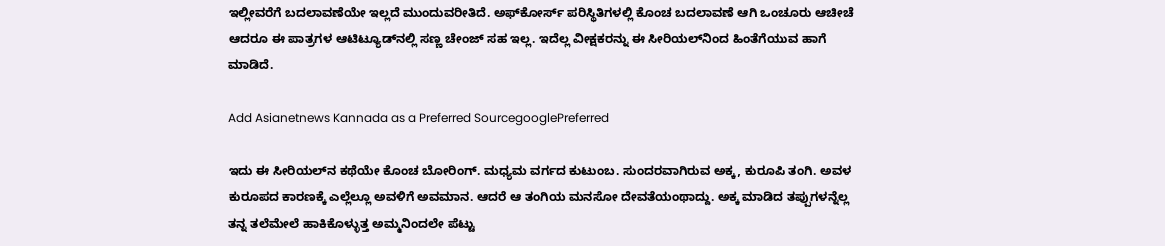ಇಲ್ಲೀವರೆಗೆ ಬದಲಾವಣೆಯೇ ಇಲ್ಲದೆ ಮುಂದುವರೀತಿದೆ. ಅಫ್‌ಕೋರ್ಸ್ ಪರಿಸ್ಥಿತಿಗಳಲ್ಲಿ ಕೊಂಚ ಬದಲಾವಣೆ ಆಗಿ ಒಂಚೂರು ಆಚೀಚೆ ಆದರೂ ಈ ಪಾತ್ರಗಳ ಆಟಿಟ್ಯೂಡ್‌ನಲ್ಲಿ ಸಣ್ಣ ಚೇಂಜ್ ಸಹ ಇಲ್ಲ. ಇದೆಲ್ಲ ವೀಕ್ಷಕರನ್ನು ಈ ಸೀರಿಯಲ್‌ನಿಂದ ಹಿಂತೆಗೆಯುವ ಹಾಗೆ ಮಾಡಿದೆ.

Add Asianetnews Kannada as a Preferred SourcegooglePreferred

ಇದು ಈ ಸೀರಿಯಲ್‌ನ ಕಥೆಯೇ ಕೊಂಚ ಬೋರಿಂಗ್. ಮಧ್ಯಮ ವರ್ಗದ ಕುಟುಂಬ. ಸುಂದರವಾಗಿರುವ ಅಕ್ಕ, ಕುರೂಪಿ ತಂಗಿ. ಅವಳ ಕುರೂಪದ ಕಾರಣಕ್ಕೆ ಎಲ್ಲೆಲ್ಲೂ ಅವಳಿಗೆ ಅವಮಾನ. ಆದರೆ ಆ ತಂಗಿಯ ಮನಸೋ ದೇವತೆಯಂಥಾದ್ದು. ಅಕ್ಕ ಮಾಡಿದ ತಪ್ಪುಗಳನ್ನೆಲ್ಲ ತನ್ನ ತಲೆಮೇಲೆ ಹಾಕಿಕೊಳ್ಳುತ್ತ ಅಮ್ಮನಿಂದಲೇ ಪೆಟ್ಟು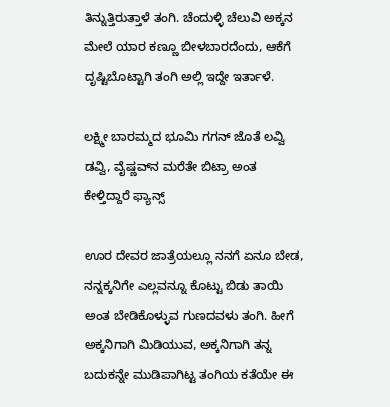ತಿನ್ನುತ್ತಿರುತ್ತಾಳೆ ತಂಗಿ. ಚೆಂದುಳ್ಳಿ ಚೆಲುವಿ ಅಕ್ಕನ ಮೇಲೆ ಯಾರ ಕಣ್ಣೂ ಬೀಳಬಾರದೆಂದು, ಆಕೆಗೆ ದೃಷ್ಟಿಬೊಟ್ಟಾಗಿ ತಂಗಿ ಅಲ್ಲಿ ಇದ್ದೇ ಇರ್ತಾಳೆ.

ಲಕ್ಷ್ಮೀ ಬಾರಮ್ಮದ ಭೂಮಿ ಗಗನ್ ಜೊತೆ ಲವ್ವಿ ಡವ್ವಿ, ವೈಷ್ಣವ್‌ನ ಮರೆತೇ ಬಿಟ್ರಾ ಅಂತ ಕೇಳ್ತಿದ್ದಾರೆ ಫ್ಯಾನ್ಸ್

ಊರ ದೇವರ ಜಾತ್ರೆಯಲ್ಲೂ ನನಗೆ ಏನೂ ಬೇಡ, ನನ್ನಕ್ಕನಿಗೇ ಎಲ್ಲವನ್ನೂ ಕೊಟ್ಟು ಬಿಡು ತಾಯಿ ಅಂತ ಬೇಡಿಕೊಳ್ಳುವ ಗುಣದವಳು ತಂಗಿ. ಹೀಗೆ ಅಕ್ಕನಿಗಾಗಿ ಮಿಡಿಯುವ, ಅಕ್ಕನಿಗಾಗಿ ತನ್ನ ಬದುಕನ್ನೇ ಮುಡಿಪಾಗಿಟ್ಟ ತಂಗಿಯ ಕತೆಯೇ ಈ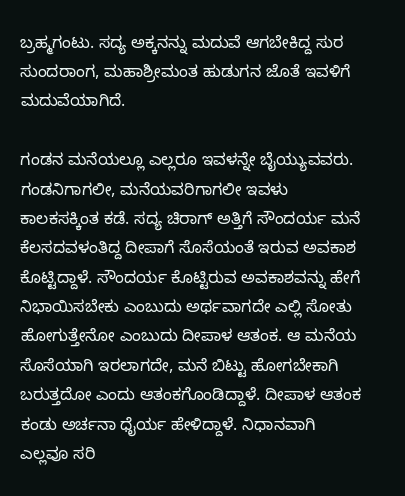ಬ್ರಹ್ಮಗಂಟು. ಸದ್ಯ ಅಕ್ಕನನ್ನು ಮದುವೆ ಆಗಬೇಕಿದ್ದ ಸುರ ಸುಂದರಾಂಗ, ಮಹಾಶ್ರೀಮಂತ ಹುಡುಗನ ಜೊತೆ ಇವಳಿಗೆ ಮದುವೆಯಾಗಿದೆ.

ಗಂಡನ ಮನೆಯಲ್ಲೂ ಎಲ್ಲರೂ ಇವಳನ್ನೇ ಬೈಯ್ಯುವವರು. ಗಂಡನಿಗಾಗಲೀ, ಮನೆಯವರಿಗಾಗಲೀ ಇವಳು ಕಾಲಕಸಕ್ಕಿಂತ ಕಡೆ. ಸದ್ಯ ಚಿರಾಗ್ ಅತ್ತಿಗೆ ಸೌಂದರ್ಯ ಮನೆ ಕೆಲಸದವಳಂತಿದ್ದ ದೀಪಾಗೆ ಸೊಸೆಯಂತೆ ಇರುವ ಅವಕಾಶ ಕೊಟ್ಟಿದ್ದಾಳೆ. ಸೌಂದರ್ಯ ಕೊಟ್ಟಿರುವ ಅವಕಾಶವನ್ನು ಹೇಗೆ ನಿಭಾಯಿಸಬೇಕು ಎಂಬುದು ಅರ್ಥವಾಗದೇ ಎಲ್ಲಿ ಸೋತು ಹೋಗುತ್ತೇನೋ ಎಂಬುದು ದೀಪಾಳ ಆತಂಕ. ಆ ಮನೆಯ ಸೊಸೆಯಾಗಿ ಇರಲಾಗದೇ, ಮನೆ ಬಿಟ್ಟು ಹೋಗಬೇಕಾಗಿ ಬರುತ್ತದೋ ಎಂದು ಆತಂಕಗೊಂಡಿದ್ದಾಳೆ. ದೀಪಾಳ ಆತಂಕ ಕಂಡು ಅರ್ಚನಾ ಧೈರ್ಯ ಹೇಳಿದ್ದಾಳೆ. ನಿಧಾನವಾಗಿ ಎಲ್ಲವೂ ಸರಿ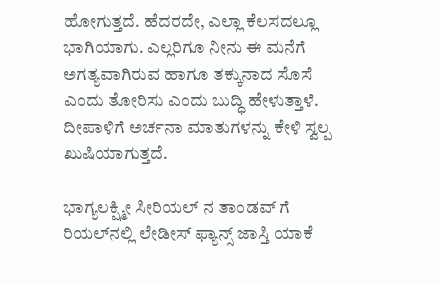ಹೋಗುತ್ತದೆ. ಹೆದರದೇ, ಎಲ್ಲಾ ಕೆಲಸದಲ್ಲೂ ಭಾಗಿಯಾಗು. ಎಲ್ಲರಿಗೂ ನೀನು ಈ ಮನೆಗೆ ಅಗತ್ಯವಾಗಿರುವ ಹಾಗೂ ತಕ್ಕುನಾದ ಸೊಸೆ ಎಂದು ತೋರಿಸು ಎಂದು ಬುದ್ಧಿ ಹೇಳುತ್ತಾಳೆ. ದೀಪಾಳಿಗೆ ಅರ್ಚನಾ ಮಾತುಗಳನ್ನು ಕೇಳಿ ಸ್ವಲ್ಪ ಖುಷಿಯಾಗುತ್ತದೆ.

ಭಾಗ್ಯಲಕ್ಷ್ಮೀ ಸೀರಿಯಲ್ ನ ತಾಂಡವ್ ಗೆ ರಿಯಲ್‌ನಲ್ಲಿ ಲೇಡೀಸ್ ಫ್ಯಾನ್ಸ್ ಜಾಸ್ತಿ ಯಾಕೆ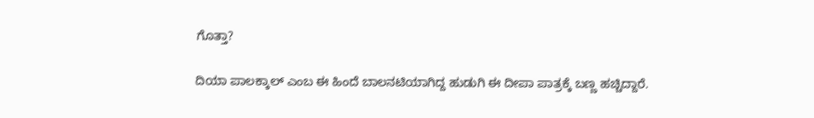ಗೊತ್ತಾ?

ದಿಯಾ ಪಾಲಕ್ಕಾಲ್ ಎಂಬ ಈ ಹಿಂದೆ ಬಾಲನಟಿಯಾಗಿದ್ದ ಹುಡುಗಿ ಈ ದೀಪಾ ಪಾತ್ರಕ್ಕೆ ಬಣ್ಣ ಹಚ್ಚಿದ್ದಾರೆ.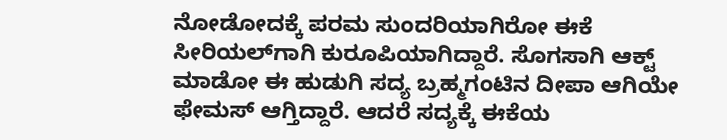ನೋಡೋದಕ್ಕೆ ಪರಮ ಸುಂದರಿಯಾಗಿರೋ ಈಕೆ ಸೀರಿಯಲ್‌ಗಾಗಿ ಕುರೂಪಿಯಾಗಿದ್ದಾರೆ. ಸೊಗಸಾಗಿ ಆಕ್ಟ್ ಮಾಡೋ ಈ ಹುಡುಗಿ ಸದ್ಯ ಬ್ರಹ್ಮಗಂಟಿನ ದೀಪಾ ಆಗಿಯೇ ಫೇಮಸ್ ಆಗ್ತಿದ್ದಾರೆ. ಆದರೆ ಸದ್ಯಕ್ಕೆ ಈಕೆಯ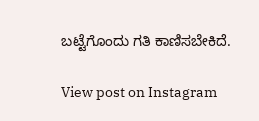ಬಟ್ಟೆಗೊಂದು ಗತಿ ಕಾಣಿಸಬೇಕಿದೆ.

View post on Instagram